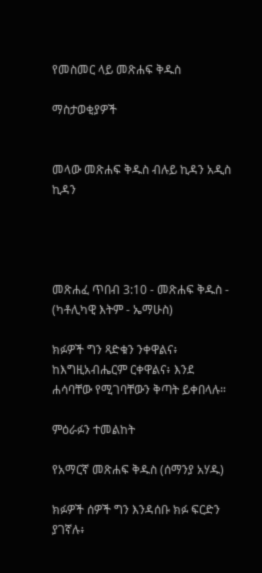የመስመር ላይ መጽሐፍ ቅዱስ

ማስታወቂያዎች


መላው መጽሐፍ ቅዱስ ብሉይ ኪዳን አዲስ ኪዳን




መጽሐፈ ጥበብ 3:10 - መጽሐፍ ቅዱስ - (ካቶሊካዊ እትም - ኤማሁስ)

ክፉዎች ግን ጻድቁን ንቀዋልና፥ ከእግዚአብሔርም ርቀዋልና፥ እንደ ሐሳባቸው የሚገባቸውን ቅጣት ይቀበላሉ።

ምዕራፉን ተመልከት

የአማርኛ መጽሐፍ ቅዱስ (ሰማንያ አሃዱ)

ክፉዎች ሰዎች ግን እንዳሰቡ ክፉ ፍርድን ያገኛሉ፥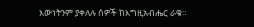እውነትንም ያቀለሉ ሰዎች ከእግዚአብሔር ራቁ።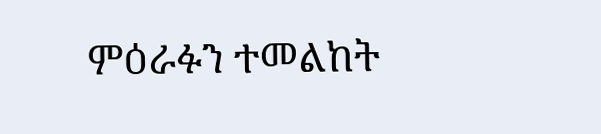ምዕራፉን ተመልከት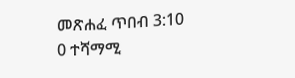መጽሐፈ ጥበብ 3:10
0 ተሻማሚ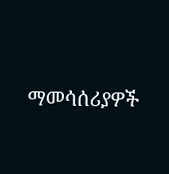ማመሳሰሪያዎች